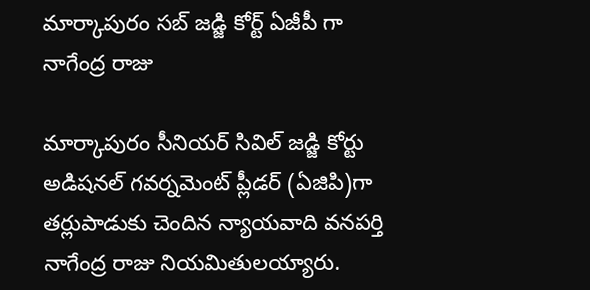మార్కాపురం సబ్ జడ్జి కోర్ట్ ఏజీపీ గా నాగేంద్ర రాజు

మార్కాపురం సీనియర్ సివిల్ జడ్జి కోర్టు అడిషనల్ గవర్నమెంట్ ప్లీడర్ (ఏజిపి)గా తర్లుపాడుకు చెందిన న్యాయవాది వనపర్తి నాగేంద్ర రాజు నియమితులయ్యారు.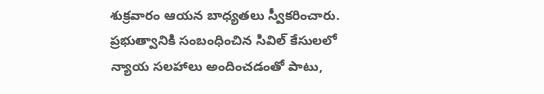శుక్రవారం ఆయన బాధ్యతలు స్వీకరించారు. ప్రభుత్వానికి సంబంధించిన సివిల్ కేసులలో న్యాయ సలహాలు అందించడంతో పాటు,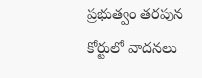ప్రభుత్వం తరపున కోర్టులో వాదనలు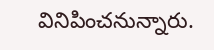వినిపించనున్నారు.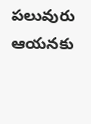పలువురు ఆయనకు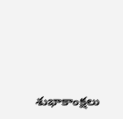శుభాకాంక్షలు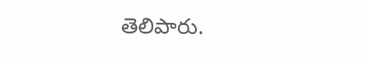తెలిపారు.